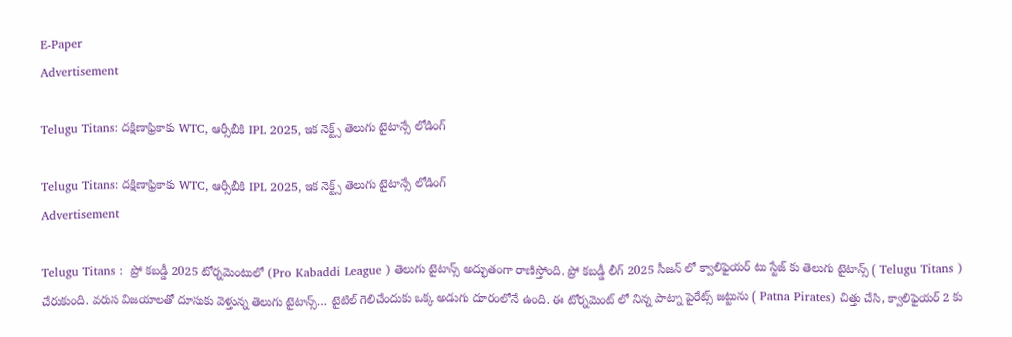E-Paper
Advertisement

Telugu Titans: ద‌క్షిణాఫ్రికాకు WTC, ఆర్సీబీకి IPL 2025, ఇక నెక్ట్స్ తెలుగు టైటాన్సే లోడింగ్‌

Telugu Titans: ద‌క్షిణాఫ్రికాకు WTC, ఆర్సీబీకి IPL 2025, ఇక నెక్ట్స్ తెలుగు టైటాన్సే లోడింగ్‌
Advertisement

Telugu Titans :  ప్రో కబడ్డీ 2025 టోర్నమెంటులో (Pro Kabaddi League ) తెలుగు టైటాన్స్ అద్భుతంగా రాణిస్తోంది. ప్రో కబడ్డీ లీగ్ 2025 సీజన్ లో క్వాలిఫైయర్ టు స్టేజ్ కు తెలుగు టైటాన్స్ ( Telugu Titans ) చేరుకుంది. వరుస విజయాలతో దూసుకు వెళ్తున్న తెలుగు టైటాన్స్… టైటిల్ గెలిచేందుకు ఒక్క అడుగు దూరంలోనే ఉంది. ఈ టోర్నమెంట్ లో నిన్న పాట్నా పైరేట్స్ జట్టును ( Patna Pirates) చిత్తు చేసి, క్వాలిఫైయర్ 2 కు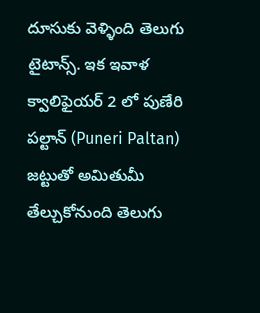దూసుకు వెళ్ళింది తెలుగు టైటాన్స్‌. ఇక ఇవాళ క్వాలిఫైయర్ 2 లో పుణేరి పల్టాన్ (Puneri Paltan) జట్టుతో అమితుమీ తేల్చుకోనుంది తెలుగు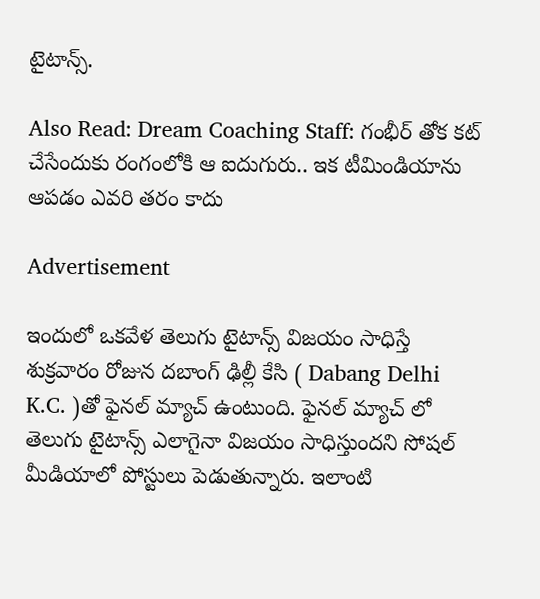టైటాన్స్.

Also Read: Dream Coaching Staff: గంభీర్ తోక కట్ చేసేందుకు రంగంలోకి ఆ ఐదుగురు.. ఇక టీమిండియాను ఆపడం ఎవరి తరం కాదు

Advertisement

ఇందులో ఒకవేళ తెలుగు టైటాన్స్ విజయం సాధిస్తే శుక్రవారం రోజున దబాంగ్ ఢిల్లీ కేసి ( Dabang Delhi K.C. )తో ఫైనల్ మ్యాచ్ ఉంటుంది. ఫైనల్ మ్యాచ్ లో తెలుగు టైటాన్స్ ఎలాగైనా విజయం సాధిస్తుందని సోషల్ మీడియాలో పోస్టులు పెడుతున్నారు. ఇలాంటి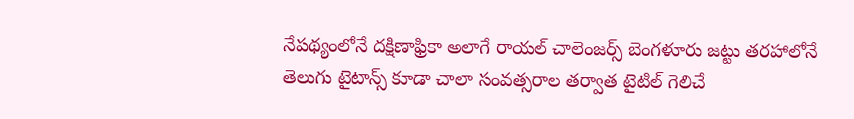నేపథ్యంలోనే దక్షిణాఫ్రికా అలాగే రాయల్ చాలెంజర్స్ బెంగళూరు జట్టు తరహాలోనే తెలుగు టైటాన్స్ కూడా చాలా సంవత్సరాల తర్వాత టైటిల్ గెలిచే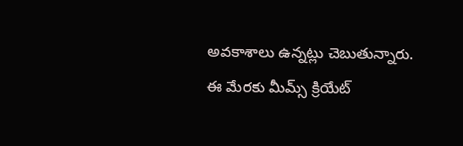అవకాశాలు ఉన్నట్లు చెబుతున్నారు. ఈ మేరకు మీమ్స్ క్రియేట్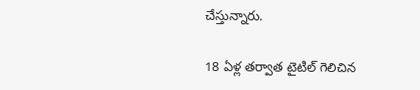చేస్తున్నారు.

18 ఏళ్ల తర్వాత టైటిల్ గెలిచిన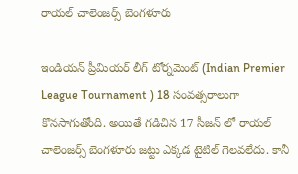రాయల్ చాలెంజర్స్ బెంగళూరు

ఇండియన్ ప్రీమియర్ లీగ్ టోర్నమెంట్ (Indian Premier League Tournament ) 18 సంవత్సరాలుగా కొనసాగుతోంది. అయితే గడిచిన 17 సీజన్ లో రాయల్ చాలెంజర్స్ బెంగళూరు జట్టు ఎక్కడ టైటిల్ గెలవలేదు. కానీ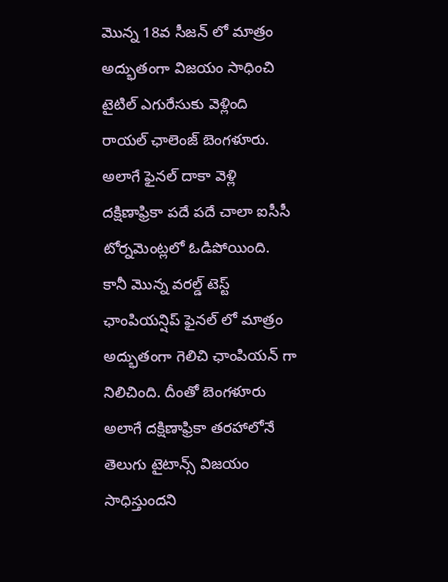మొన్న 18వ సీజన్ లో మాత్రం అద్భుతంగా విజయం సాధించి టైటిల్ ఎగురేసుకు వెళ్లింది రాయల్ ఛాలెంజ్ బెంగళూరు. అలాగే ఫైనల్ దాకా వెళ్లి దక్షిణాఫ్రికా పదే పదే చాలా ఐసీసీ టోర్నమెంట్లలో ఓడిపోయింది. కానీ మొన్న వరల్డ్ టెస్ట్ ఛాంపియన్షిప్ ఫైనల్ లో మాత్రం అద్భుతంగా గెలిచి ఛాంపియన్ గా నిలిచింది. దీంతో బెంగళూరు అలాగే దక్షిణాఫ్రికా తరహాలోనే తెలుగు టైటాన్స్ విజయం సాధిస్తుందని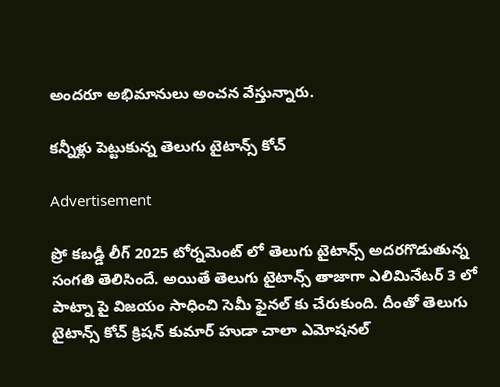అందరూ అభిమానులు అంచన వేస్తున్నారు.

కన్నీళ్లు పెట్టుకున్న తెలుగు టైటాన్స్ కోచ్

Advertisement

ప్రో కబడ్డీ లీగ్ 2025 టోర్నమెంట్ లో తెలుగు టైటాన్స్ అదరగొడుతున్న సంగతి తెలిసిందే. అయితే తెలుగు టైటాన్స్ తాజాగా ఎలిమినేటర్ 3 లో పాట్నా పై విజయం సాధించి సెమీ ఫైనల్ కు చేరుకుంది. దీంతో తెలుగు టైటాన్స్ కోచ్ క్రిషన్ కుమార్ హుడా చాలా ఎమోషనల్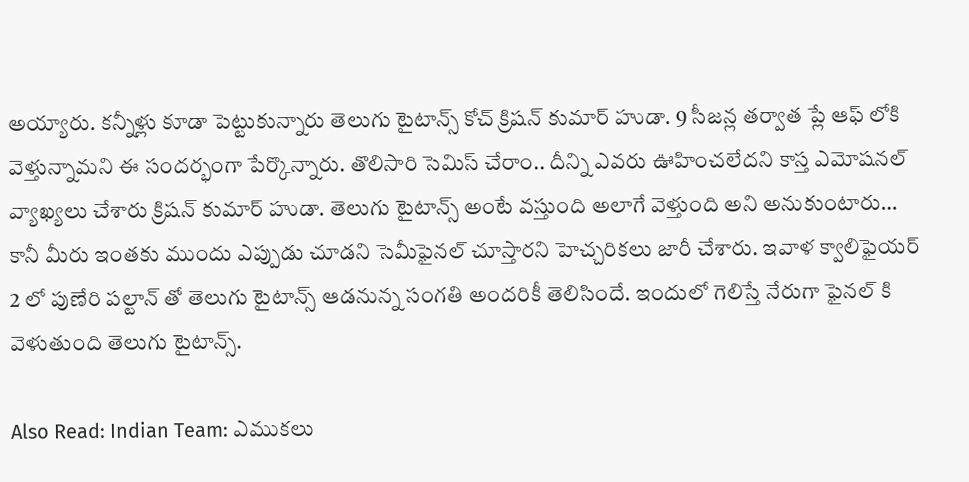అయ్యారు. కన్నీళ్లు కూడా పెట్టుకున్నారు తెలుగు టైటాన్స్ కోచ్ క్రిషన్ కుమార్ హుడా. 9 సీజ‌న్ల‌ తర్వాత ప్లే ఆఫ్ లోకి వెళ్తున్నామని ఈ సందర్భంగా పేర్కొన్నారు. తొలిసారి సెమిస్ చేరాం.. దీన్ని ఎవరు ఊహించలేదని కాస్త ఎమోషనల్ వ్యాఖ్యలు చేశారు క్రిషన్ కుమార్ హుడా. తెలుగు టైటాన్స్ అంటే వస్తుంది అలాగే వెళ్తుంది అని అనుకుంటారు… కానీ మీరు ఇంతకు ముందు ఎప్పుడు చూడని సెమీఫైనల్ చూస్తారని హెచ్చరికలు జారీ చేశారు. ఇవాళ క్వాలిఫైయర్ 2 లో పుణేరి పల్టాన్ తో తెలుగు టైటాన్స్ ఆడనున్న సంగతి అందరికీ తెలిసిందే. ఇందులో గెలిస్తే నేరుగా ఫైనల్ కి వెళుతుంది తెలుగు టైటాన్స్.

Also Read: Indian Team: ఎముక‌లు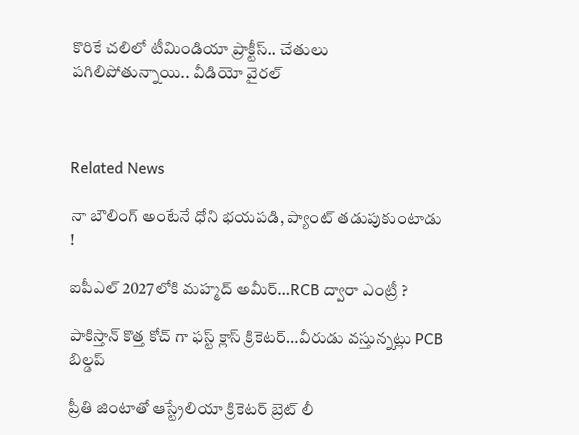కొరికే చ‌లిలో టీమిండియా ప్రాక్టీస్‌.. చేతులు ప‌గిలిపోతున్నాయి.. వీడియో వైర‌ల్‌



Related News

నా బౌలింగ్ అంటేనే ధోని భ‌య‌ప‌డి, ప్యాంట్ త‌డుపుకుంటాడు !

ఐపీఎల్ 2027లోకి మహ్మద్ అమీర్…RCB ద్వారా ఎంట్రీ ?

పాకిస్తాన్ కొత్త‌ కోచ్ గా ఫ‌స్ట్ క్లాస్ క్రికెట‌ర్‌…వీరుడు వ‌స్తున్న‌ట్లు PCB బిల్డ‌ప్

ప్రీతి జింటాతో ఆస్ట్రేలియా క్రికెట‌ర్‌ బ్రెట్ లీ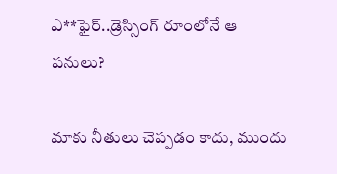ఎ**ఫైర్‌..డ్రెస్సింగ్ రూంలోనే ఆ ప‌నులు?

మాకు నీతులు చెప్ప‌డం కాదు, ముందు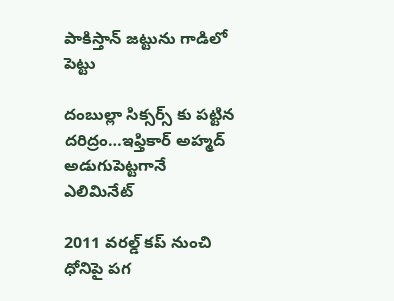పాకిస్తాన్ జ‌ట్టును గాడిలో పెట్టు

దంబుల్లా సిక్సర్స్ కు ప‌ట్టిన ద‌రిద్రం…ఇఫ్తికార్ అహ్మద్ అడుగుపెట్ట‌గానే ఎలిమినేట్

2011 వ‌ర‌ల్డ్ క‌ప్ నుంచి ధోనిపై ప‌గ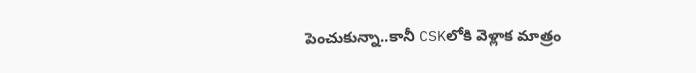పెంచుకున్నా..కానీ CSKలోకి వెళ్లాక మాత్రం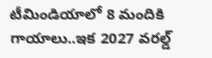టీమిండియాలో 8 మందికి గాయాలు..ఇక 2027 వ‌ర‌ల్డ్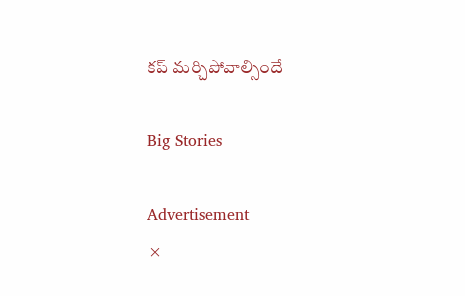క‌ప్ మ‌ర్చిపోవాల్సిందే

Big Stories

Advertisement
×